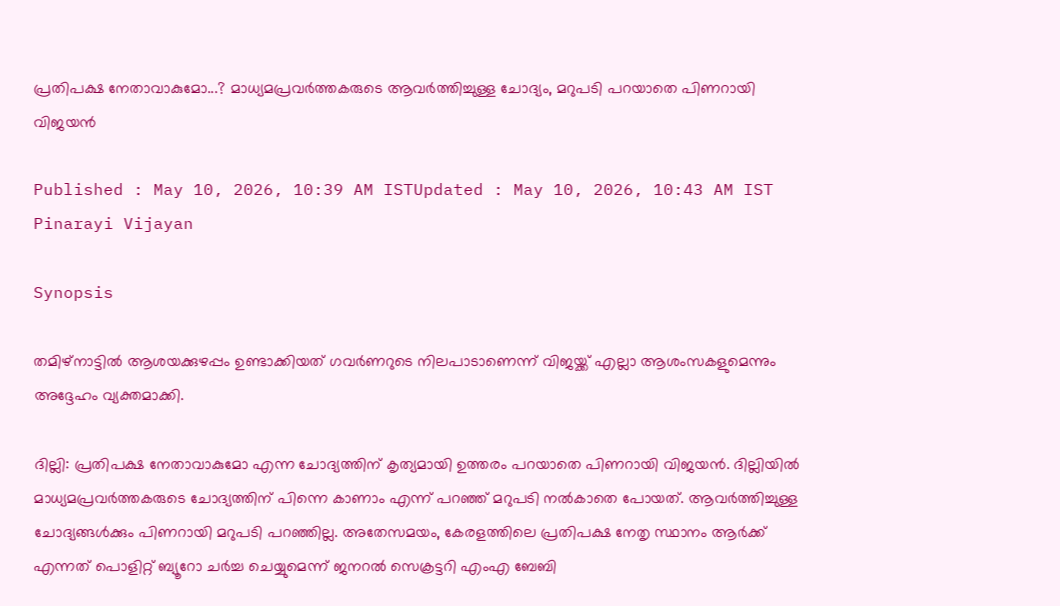പ്രതിപക്ഷ നേതാവാകുമോ...? മാധ്യമപ്രവർത്തകരുടെ ആവർത്തിച്ചുള്ള ചോദ്യം, മറുപടി പറയാതെ പിണറായി വിജയൻ

Published : May 10, 2026, 10:39 AM ISTUpdated : May 10, 2026, 10:43 AM IST
Pinarayi Vijayan

Synopsis

തമിഴ്നാട്ടിൽ ആശയക്കുഴപ്പം ഉണ്ടാക്കിയത് ഗവർണറുടെ നിലപാടാണെന്ന് വിജയ്ക്ക് എല്ലാ ആശംസകളുമെന്നും അദ്ദേഹം വ്യക്തമാക്കി.

ദില്ലി: പ്രതിപക്ഷ നേതാവാകുമോ എന്ന ചോദ്യത്തിന് കൃത്യമായി ഉത്തരം പറയാതെ പിണറായി വിജയൻ. ദില്ലിയിൽ മാധ്യമപ്രവർത്തകരുടെ ചോദ്യത്തിന് പിന്നെ കാണാം എന്ന് പറഞ്ഞ് മറുപടി നൽകാതെ പോയത്. ആവർത്തിച്ചുള്ള ചോദ്യങ്ങൾക്കും പിണറായി മറുപടി പറഞ്ഞില്ല. അതേസമയം, കേരളത്തിലെ പ്രതിപക്ഷ നേതൃ സ്ഥാനം ആർക്ക് എന്നത് പൊളിറ്റ് ബ്യൂറോ ചർച്ച ചെയ്യുമെന്ന് ജനറൽ സെക്രട്ടറി എംഎ ബേബി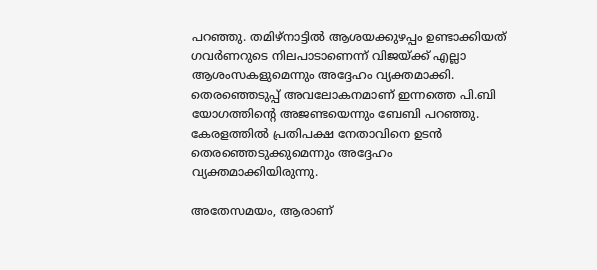പറഞ്ഞു. തമിഴ്നാട്ടിൽ ആശയക്കുഴപ്പം ഉണ്ടാക്കിയത് ഗവർണറുടെ നിലപാടാണെന്ന് വിജയ്ക്ക് എല്ലാ ആശംസകളുമെന്നും അദ്ദേഹം വ്യക്തമാക്കി. തെരഞ്ഞെടുപ്പ് അവലോകനമാണ് ഇന്നത്തെ പി.ബി യോഗത്തിന്റെ അജണ്ടയെന്നും ബേബി പറഞ്ഞു. കേരളത്തില്‍ പ്രതിപക്ഷ നേതാവിനെ ഉടന്‍ തെരഞ്ഞെടുക്കുമെന്നും അദ്ദേഹം വ്യക്തമാക്കിയിരുന്നു.

അതേസമയം, ആരാണ്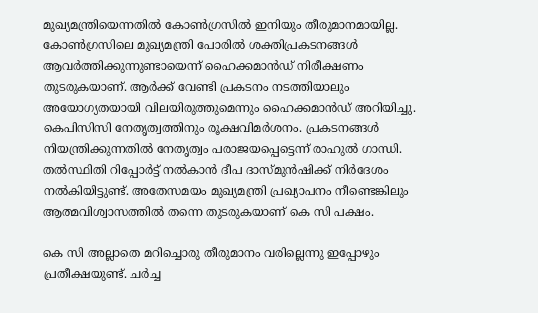മുഖ്യമന്ത്രിയെന്നതില്‍ കോണ്‍ഗ്രസില്‍ ഇനിയും തീരുമാനമായില്ല. കോൺഗ്രസിലെ മുഖ്യമന്ത്രി പോരിൽ ശക്തിപ്രകടനങ്ങൾ ആവർത്തിക്കുന്നുണ്ടായെന്ന് ഹൈക്കമാൻഡ് നിരീക്ഷണം തുടരുകയാണ്. ആർക്ക് വേണ്ടി പ്രകടനം നടത്തിയാലും അയോഗ്യതയായി വിലയിരുത്തുമെന്നും ഹൈക്കമാൻഡ് അറിയിച്ചു. കെപിസിസി നേതൃത്വത്തിനും രൂക്ഷവിമർശനം. പ്രകടനങ്ങൾ നിയന്ത്രിക്കുന്നതിൽ നേതൃത്വം പരാജയപ്പെട്ടെന്ന് രാഹുൽ ഗാന്ധി. തൽസ്ഥിതി റിപ്പോർട്ട് നൽകാൻ ദീപ ദാസ്മുൻഷിക്ക് നിർദേശം നൽകിയിട്ടുണ്ട്. അതേസമയം മുഖ്യമന്ത്രി പ്രഖ്യാപനം നീണ്ടെങ്കിലും ആത്മവിശ്വാസത്തിൽ തന്നെ തുടരുകയാണ് കെ സി പക്ഷം.

കെ സി അല്ലാതെ മറിച്ചൊരു തീരുമാനം വരില്ലെന്നു ഇപ്പോഴും പ്രതീക്ഷയുണ്ട്. ചർച്ച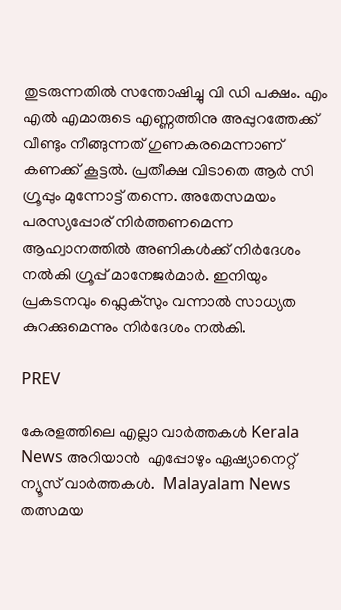തുടരുന്നതിൽ സന്തോഷിച്ചു വി ഡി പക്ഷം. എം എൽ എമാരുടെ എണ്ണത്തിനു അപ്പുറത്തേക്ക് വീണ്ടും നീങ്ങുന്നത് ഗുണകരമെന്നാണ് കണക്ക് കൂട്ടൽ. പ്രതീക്ഷ വിടാതെ ആർ സി ഗ്രൂപ്പും മുന്നോട്ട് തന്നെ. അതേസമയം പരസ്യപ്പോര് നിർത്തണമെന്ന ആഹ്വാനത്തിൽ അണികൾക്ക് നിർദേശം നൽകി ഗ്രൂപ്പ് മാനേജർമാർ. ഇനിയും പ്രകടനവും ഫ്ലെക്സും വന്നാൽ സാധ്യത കുറക്കുമെന്നും നിർദേശം നൽകി.

PREV

കേരളത്തിലെ എല്ലാ വാർത്തകൾ Kerala News അറിയാൻ  എപ്പോഴും ഏഷ്യാനെറ്റ് ന്യൂസ് വാർത്തകൾ.  Malayalam News   തത്സമയ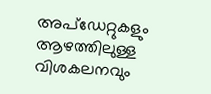അപ്‌ഡേറ്റുകളും ആഴത്തിലുള്ള വിശകലനവും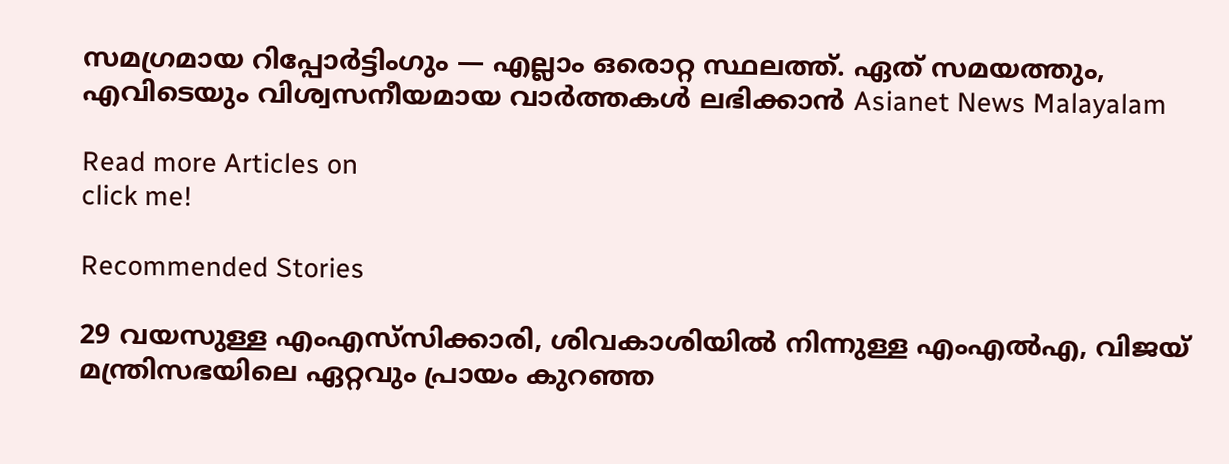സമഗ്രമായ റിപ്പോർട്ടിംഗും — എല്ലാം ഒരൊറ്റ സ്ഥലത്ത്. ഏത് സമയത്തും, എവിടെയും വിശ്വസനീയമായ വാർത്തകൾ ലഭിക്കാൻ Asianet News Malayalam

Read more Articles on
click me!

Recommended Stories

29 വയസുള്ള എംഎസ്‌സിക്കാരി, ശിവകാശിയില്‍ നിന്നുള്ള എംഎൽഎ, വിജയ് മന്ത്രിസഭയിലെ ഏറ്റവും പ്രായം കുറഞ്ഞ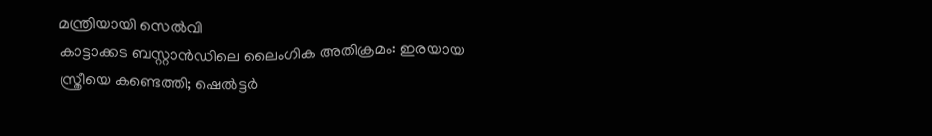മന്ത്രിയായി സെൽവി
കാട്ടാക്കട ബസ്റ്റാൻഡിലെ ലൈംഗിക അതിക്രമം: ഇരയായ സ്ത്രീയെ കണ്ടെത്തി; ഷെൽട്ടർ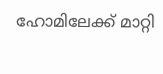ഹോമിലേക്ക് മാറ്റി